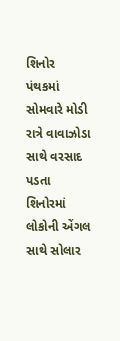શિનોર પંથકમાં સોમવારે મોડી રાત્રે વાવાઝોડા સાથે વરસાદ પડતા શિનોરમાં લોકોની એંગલ સાથે સોલાર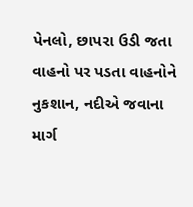પેનલો, છાપરા ઉડી જતા વાહનો પર પડતા વાહનોને નુકશાન, નદીએ જવાના માર્ગ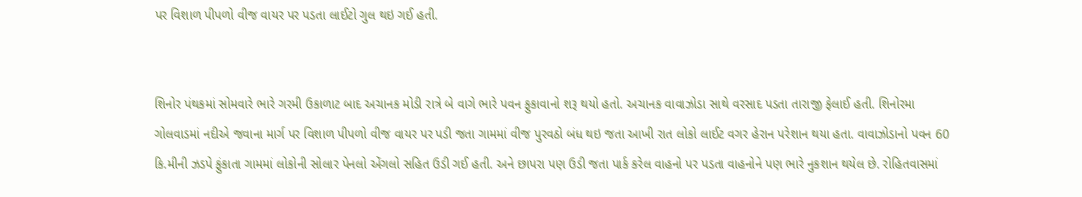પર વિશાળ પીપળો વીજ વાયર પર પડતા લાઈટો ગુલ થઇ ગઈ હતી.


શિનોર પંથકમાં સોમવારે ભારે ગરમી ઉકાળાટ બાદ અચાનક મોડી રાત્રે બે વાગે ભારે પવન ફુકાવાનો શરૂ થયો હતો. અચાનક વાવાઝોડા સાથે વરસાદ પડતા તારાજી ફેલાઈ હતી. શિનોરમા ગોલવાડમાં નદીએ જવાના માર્ગ પર વિશાળ પીપળો વીજ વાયર પર પડી જતા ગામમાં વીજ પુરવઠો બંધ થઇ જતા આખી રાત લોકો લાઈટ વગર હેરાન પરેશાન થયા હતા. વાવાઝોડાનો પવન 60 કિ.મીની ઝડપે ફુંકાતા ગામમાં લોકોની સોલાર પેનલો એંગલો સહિત ઉડી ગઈ હતી. અને છાપરા પણ ઉડી જતા પાર્ક કરેલ વાહનો પર પડતા વાહનોને પણ ભારે નુકશાન થયેલ છે. રોહિતવાસમાં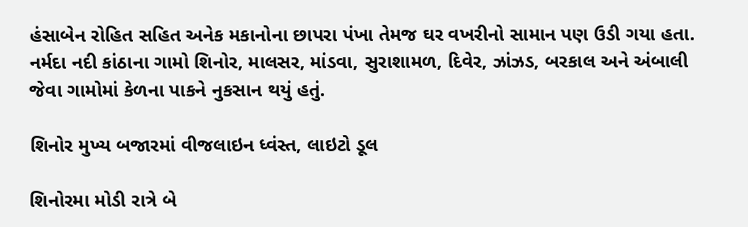હંસાબેન રોહિત સહિત અનેક મકાનોના છાપરા પંખા તેમજ ઘર વખરીનો સામાન પણ ઉડી ગયા હતા. નર્મદા નદી કાંઠાના ગામો શિનોર, માલસર, માંડવા, સુરાશામળ, દિવેર, ઝાંઝડ, બરકાલ અને અંબાલી જેવા ગામોમાં કેળના પાકને નુકસાન થયું હતું.

શિનોર મુખ્ય બજારમાં વીજલાઇન ધ્વંસ્ત, લાઇટો ડૂલ

શિનોરમા મોડી રાત્રે બે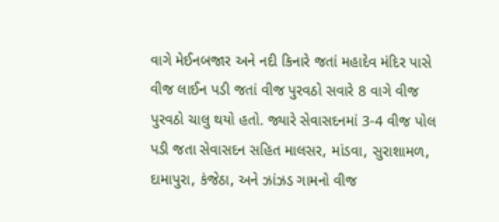વાગે મેઈનબજાર અને નદી કિનારે જતાં મહાદેવ મંદિર પાસે વીજ લાઈન પડી જતાં વીજ પુરવઠો સવારે 8 વાગે વીજ પુરવઠો ચાલુ થયો હતો. જ્યારે સેવાસદનમાં 3-4 વીજ પોલ પડી જતા સેવાસદન સહિત માલસર, માંડવા, સુરાશામળ, દામાપુરા, કંજેઠા, અને ઝાંઝડ ગામનો વીજ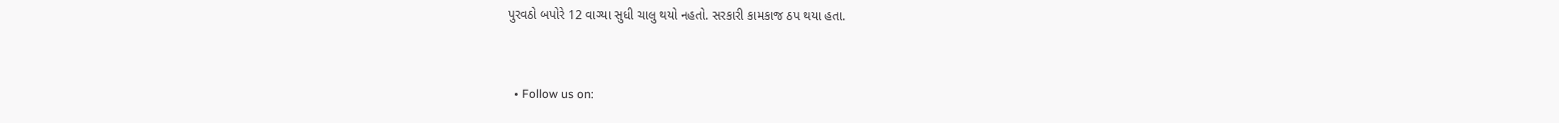પુરવઠો બપોરે 12 વાગ્યા સુધી ચાલુ થયો નહતો. સરકારી કામકાજ ઠપ થયા હતા.


  • Follow us on: